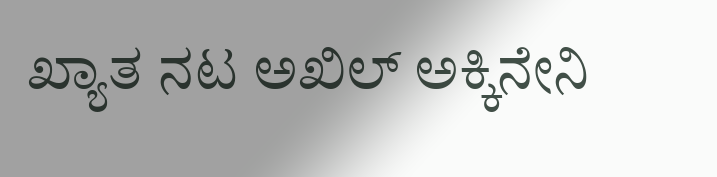ಖ್ಯಾತ ನಟ ಅಖಿಲ್ ಅಕ್ಕಿನೇನಿ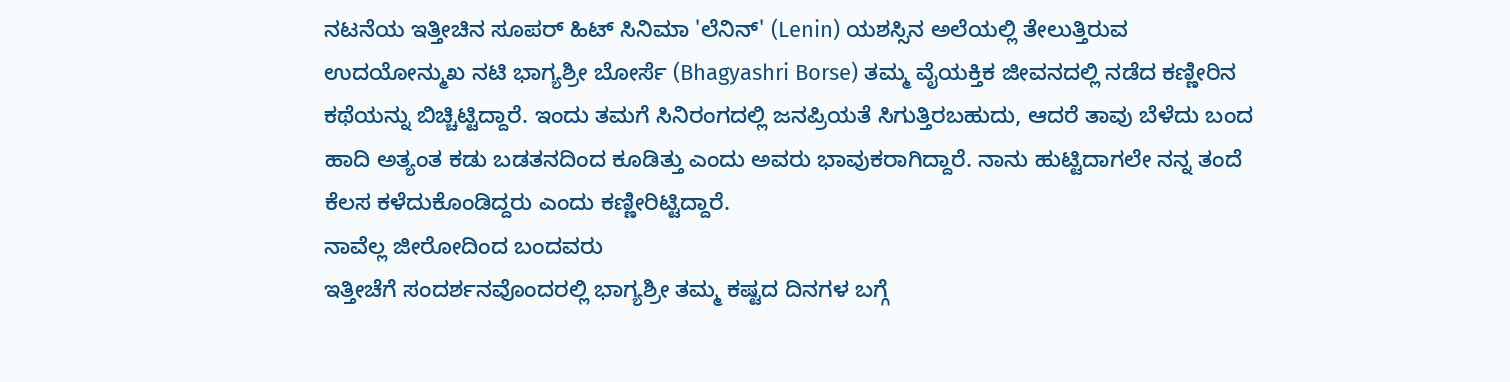ನಟನೆಯ ಇತ್ತೀಚಿನ ಸೂಪರ್ ಹಿಟ್ ಸಿನಿಮಾ 'ಲೆನಿನ್' (Lenin) ಯಶಸ್ಸಿನ ಅಲೆಯಲ್ಲಿ ತೇಲುತ್ತಿರುವ ಉದಯೋನ್ಮುಖ ನಟಿ ಭಾಗ್ಯಶ್ರೀ ಬೋರ್ಸೆ (Bhagyashri Borse) ತಮ್ಮ ವೈಯಕ್ತಿಕ ಜೀವನದಲ್ಲಿ ನಡೆದ ಕಣ್ಣೀರಿನ ಕಥೆಯನ್ನು ಬಿಚ್ಚಿಟ್ಟಿದ್ದಾರೆ. ಇಂದು ತಮಗೆ ಸಿನಿರಂಗದಲ್ಲಿ ಜನಪ್ರಿಯತೆ ಸಿಗುತ್ತಿರಬಹುದು, ಆದರೆ ತಾವು ಬೆಳೆದು ಬಂದ ಹಾದಿ ಅತ್ಯಂತ ಕಡು ಬಡತನದಿಂದ ಕೂಡಿತ್ತು ಎಂದು ಅವರು ಭಾವುಕರಾಗಿದ್ದಾರೆ. ನಾನು ಹುಟ್ಟಿದಾಗಲೇ ನನ್ನ ತಂದೆ ಕೆಲಸ ಕಳೆದುಕೊಂಡಿದ್ದರು ಎಂದು ಕಣ್ಣೀರಿಟ್ಟಿದ್ದಾರೆ.
ನಾವೆಲ್ಲ ಜೀರೋದಿಂದ ಬಂದವರು
ಇತ್ತೀಚೆಗೆ ಸಂದರ್ಶನವೊಂದರಲ್ಲಿ ಭಾಗ್ಯಶ್ರೀ ತಮ್ಮ ಕಷ್ಟದ ದಿನಗಳ ಬಗ್ಗೆ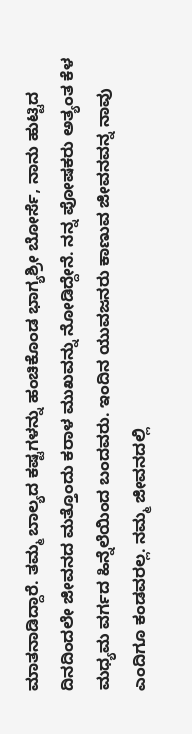ಮಾತನಾಡಿದ್ದಾರೆ. ತಮ್ಮ ಬಾಲ್ಯದ ಕಷ್ಟಗಳನ್ನು ಹಂಚಿಕೊಂಡ ಭಾಗ್ಯಶ್ರೀ ಬೋರ್ಸೆ, ನಾನು ಹುಟ್ಟಿದ ದಿನದಿಂದಲೇ ಜೀವನದ ಮತ್ತೊಂದು ಕರಾಳ ಮುಖವನ್ನು ನೋಡಿದ್ದೇನೆ. ನನ್ನ ಪೋಷಕರು ಅತ್ಯಂತ ಕೆಳ ಮಧ್ಯಮ ವರ್ಗದ ಹಿನ್ನೆಲೆಯಿಂದ ಬಂದವರು. ಇಂದಿನ ಯುವಜನರು ಕಾಣುವ ಜೀವನವನ್ನ ನಾವು ಎಂದಿಗೂ ಕಂಡವರಲ್ಲ. ನಮ್ಮ ಜೀವನದಲ್ಲಿ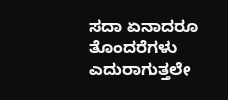ಸದಾ ಏನಾದರೂ ತೊಂದರೆಗಳು ಎದುರಾಗುತ್ತಲೇ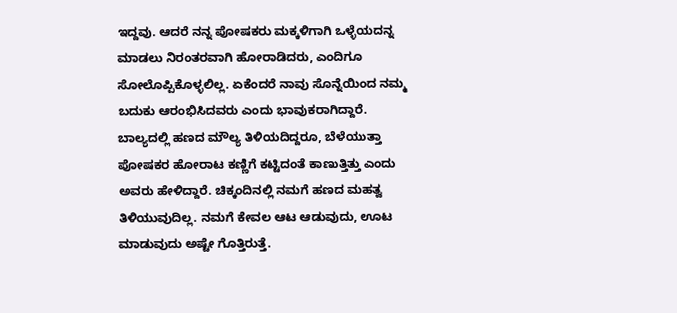ಇದ್ದವು. ಆದರೆ ನನ್ನ ಪೋಷಕರು ಮಕ್ಕಳಿಗಾಗಿ ಒಳ್ಳೆಯದನ್ನ ಮಾಡಲು ನಿರಂತರವಾಗಿ ಹೋರಾಡಿದರು, ಎಂದಿಗೂ ಸೋಲೊಪ್ಪಿಕೊಳ್ಳಲಿಲ್ಲ. ಏಕೆಂದರೆ ನಾವು ಸೊನ್ನೆಯಿಂದ ನಮ್ಮ ಬದುಕು ಆರಂಭಿಸಿದವರು ಎಂದು ಭಾವುಕರಾಗಿದ್ದಾರೆ.
ಬಾಲ್ಯದಲ್ಲಿ ಹಣದ ಮೌಲ್ಯ ತಿಳಿಯದಿದ್ದರೂ, ಬೆಳೆಯುತ್ತಾ ಪೋಷಕರ ಹೋರಾಟ ಕಣ್ಣಿಗೆ ಕಟ್ಟಿದಂತೆ ಕಾಣುತ್ತಿತ್ತು ಎಂದು ಅವರು ಹೇಳಿದ್ದಾರೆ. ಚಿಕ್ಕಂದಿನಲ್ಲಿ ನಮಗೆ ಹಣದ ಮಹತ್ವ ತಿಳಿಯುವುದಿಲ್ಲ. ನಮಗೆ ಕೇವಲ ಆಟ ಆಡುವುದು, ಊಟ ಮಾಡುವುದು ಅಷ್ಟೇ ಗೊತ್ತಿರುತ್ತೆ.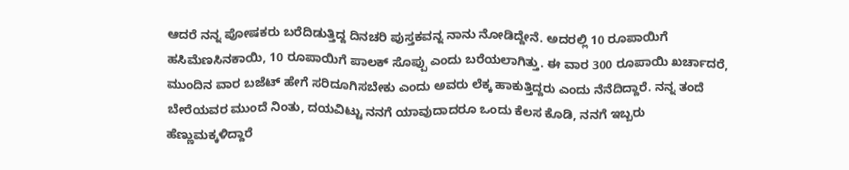ಆದರೆ ನನ್ನ ಪೋಷಕರು ಬರೆದಿಡುತ್ತಿದ್ದ ದಿನಚರಿ ಪುಸ್ತಕವನ್ನ ನಾನು ನೋಡಿದ್ದೇನೆ. ಅದರಲ್ಲಿ 10 ರೂಪಾಯಿಗೆ ಹಸಿಮೆಣಸಿನಕಾಯಿ, 10 ರೂಪಾಯಿಗೆ ಪಾಲಕ್ ಸೊಪ್ಪು ಎಂದು ಬರೆಯಲಾಗಿತ್ತು. ಈ ವಾರ 300 ರೂಪಾಯಿ ಖರ್ಚಾದರೆ, ಮುಂದಿನ ವಾರ ಬಜೆಟ್ ಹೇಗೆ ಸರಿದೂಗಿಸಬೇಕು ಎಂದು ಅವರು ಲೆಕ್ಕ ಹಾಕುತ್ತಿದ್ದರು ಎಂದು ನೆನೆದಿದ್ದಾರೆ. ನನ್ನ ತಂದೆ ಬೇರೆಯವರ ಮುಂದೆ ನಿಂತು, ದಯವಿಟ್ಟು ನನಗೆ ಯಾವುದಾದರೂ ಒಂದು ಕೆಲಸ ಕೊಡಿ, ನನಗೆ ಇಬ್ಬರು ಹೆಣ್ಣುಮಕ್ಕಳಿದ್ದಾರೆ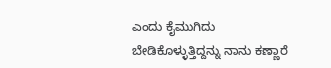ಎಂದು ಕೈಮುಗಿದು ಬೇಡಿಕೊಳ್ಳುತ್ತಿದ್ದನ್ನು ನಾನು ಕಣ್ಣಾರೆ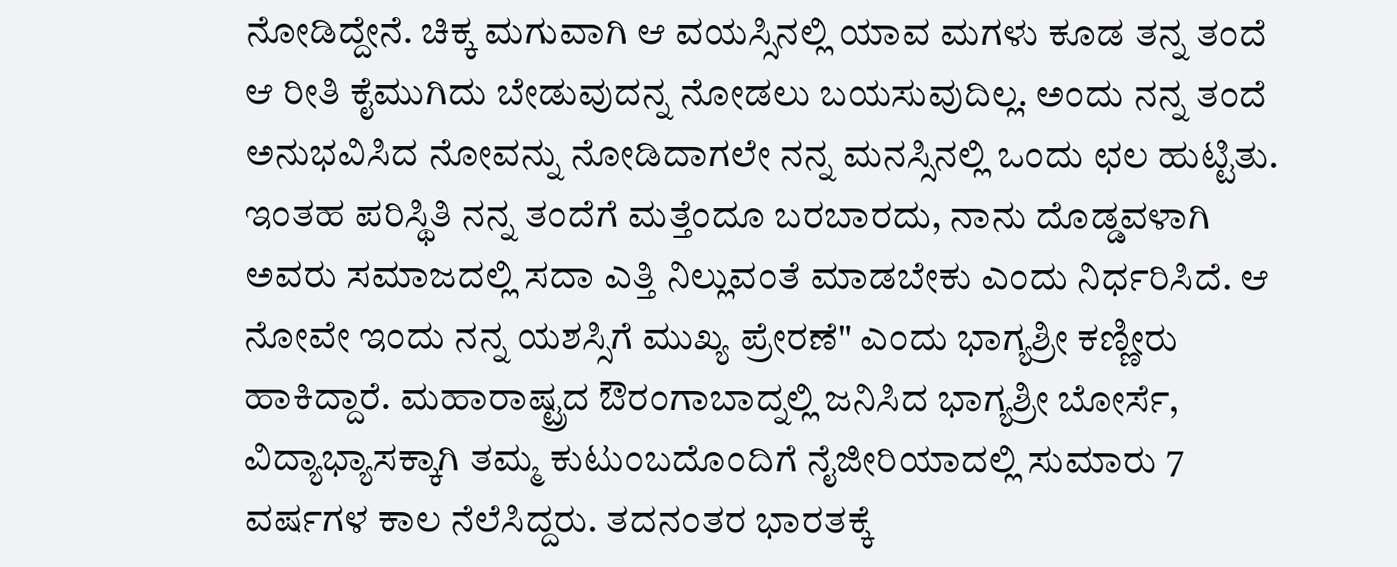ನೋಡಿದ್ದೇನೆ. ಚಿಕ್ಕ ಮಗುವಾಗಿ ಆ ವಯಸ್ಸಿನಲ್ಲಿ ಯಾವ ಮಗಳು ಕೂಡ ತನ್ನ ತಂದೆ ಆ ರೀತಿ ಕೈಮುಗಿದು ಬೇಡುವುದನ್ನ ನೋಡಲು ಬಯಸುವುದಿಲ್ಲ. ಅಂದು ನನ್ನ ತಂದೆ ಅನುಭವಿಸಿದ ನೋವನ್ನು ನೋಡಿದಾಗಲೇ ನನ್ನ ಮನಸ್ಸಿನಲ್ಲಿ ಒಂದು ಛಲ ಹುಟ್ಟಿತು. ಇಂತಹ ಪರಿಸ್ಥಿತಿ ನನ್ನ ತಂದೆಗೆ ಮತ್ತೆಂದೂ ಬರಬಾರದು, ನಾನು ದೊಡ್ಡವಳಾಗಿ ಅವರು ಸಮಾಜದಲ್ಲಿ ಸದಾ ಎತ್ತಿ ನಿಲ್ಲುವಂತೆ ಮಾಡಬೇಕು ಎಂದು ನಿರ್ಧರಿಸಿದೆ. ಆ ನೋವೇ ಇಂದು ನನ್ನ ಯಶಸ್ಸಿಗೆ ಮುಖ್ಯ ಪ್ರೇರಣೆ" ಎಂದು ಭಾಗ್ಯಶ್ರೀ ಕಣ್ಣೀರು ಹಾಕಿದ್ದಾರೆ. ಮಹಾರಾಷ್ಟ್ರದ ಔರಂಗಾಬಾದ್ನಲ್ಲಿ ಜನಿಸಿದ ಭಾಗ್ಯಶ್ರೀ ಬೋರ್ಸೆ, ವಿದ್ಯಾಭ್ಯಾಸಕ್ಕಾಗಿ ತಮ್ಮ ಕುಟುಂಬದೊಂದಿಗೆ ನೈಜೀರಿಯಾದಲ್ಲಿ ಸುಮಾರು 7 ವರ್ಷಗಳ ಕಾಲ ನೆಲೆಸಿದ್ದರು. ತದನಂತರ ಭಾರತಕ್ಕೆ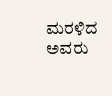ಮರಳಿದ ಅವರು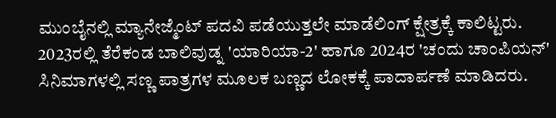ಮುಂಬೈನಲ್ಲಿ ಮ್ಯಾನೇಜ್ಮೆಂಟ್ ಪದವಿ ಪಡೆಯುತ್ತಲೇ ಮಾಡೆಲಿಂಗ್ ಕ್ಷೇತ್ರಕ್ಕೆ ಕಾಲಿಟ್ಟರು. 2023ರಲ್ಲಿ ತೆರೆಕಂಡ ಬಾಲಿವುಡ್ನ 'ಯಾರಿಯಾ-2' ಹಾಗೂ 2024ರ 'ಚಂದು ಚಾಂಪಿಯನ್' ಸಿನಿಮಾಗಳಲ್ಲಿ ಸಣ್ಣ ಪಾತ್ರಗಳ ಮೂಲಕ ಬಣ್ಣದ ಲೋಕಕ್ಕೆ ಪಾದಾರ್ಪಣೆ ಮಾಡಿದರು.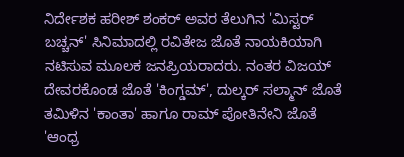ನಿರ್ದೇಶಕ ಹರೀಶ್ ಶಂಕರ್ ಅವರ ತೆಲುಗಿನ 'ಮಿಸ್ಟರ್ ಬಚ್ಚನ್' ಸಿನಿಮಾದಲ್ಲಿ ರವಿತೇಜ ಜೊತೆ ನಾಯಕಿಯಾಗಿ ನಟಿಸುವ ಮೂಲಕ ಜನಪ್ರಿಯರಾದರು. ನಂತರ ವಿಜಯ್ ದೇವರಕೊಂಡ ಜೊತೆ 'ಕಿಂಗ್ಡಮ್', ದುಲ್ಕರ್ ಸಲ್ಮಾನ್ ಜೊತೆ ತಮಿಳಿನ 'ಕಾಂತಾ' ಹಾಗೂ ರಾಮ್ ಪೋತಿನೇನಿ ಜೊತೆ 'ಆಂಧ್ರ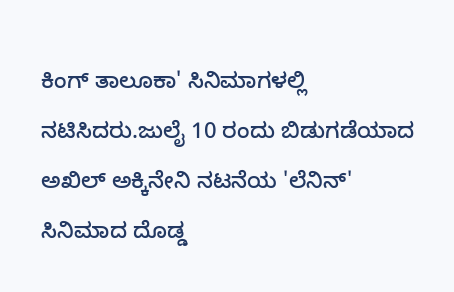ಕಿಂಗ್ ತಾಲೂಕಾ' ಸಿನಿಮಾಗಳಲ್ಲಿ ನಟಿಸಿದರು.ಜುಲೈ 10 ರಂದು ಬಿಡುಗಡೆಯಾದ ಅಖಿಲ್ ಅಕ್ಕಿನೇನಿ ನಟನೆಯ 'ಲೆನಿನ್' ಸಿನಿಮಾದ ದೊಡ್ಡ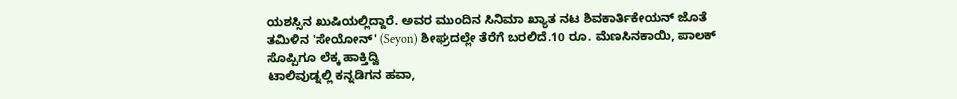ಯಶಸ್ಸಿನ ಖುಷಿಯಲ್ಲಿದ್ದಾರೆ. ಅವರ ಮುಂದಿನ ಸಿನಿಮಾ ಖ್ಯಾತ ನಟ ಶಿವಕಾರ್ತಿಕೇಯನ್ ಜೊತೆ ತಮಿಳಿನ 'ಸೇಯೋನ್' (Seyon) ಶೀಘ್ರದಲ್ಲೇ ತೆರೆಗೆ ಬರಲಿದೆ.10 ರೂ. ಮೆಣಸಿನಕಾಯಿ, ಪಾಲಕ್ ಸೊಪ್ಪಿಗೂ ಲೆಕ್ಕ ಹಾಕ್ತಿದ್ವಿ
ಟಾಲಿವುಡ್ನಲ್ಲಿ ಕನ್ನಡಿಗನ ಹವಾ,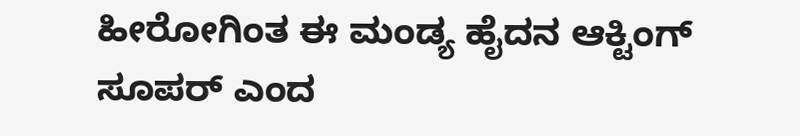ಹೀರೋಗಿಂತ ಈ ಮಂಡ್ಯ ಹೈದನ ಆಕ್ಟಿಂಗ್ ಸೂಪರ್ ಎಂದ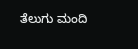ತೆಲುಗು ಮಂದಿ